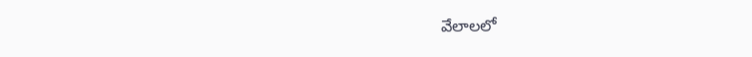వేలాలలో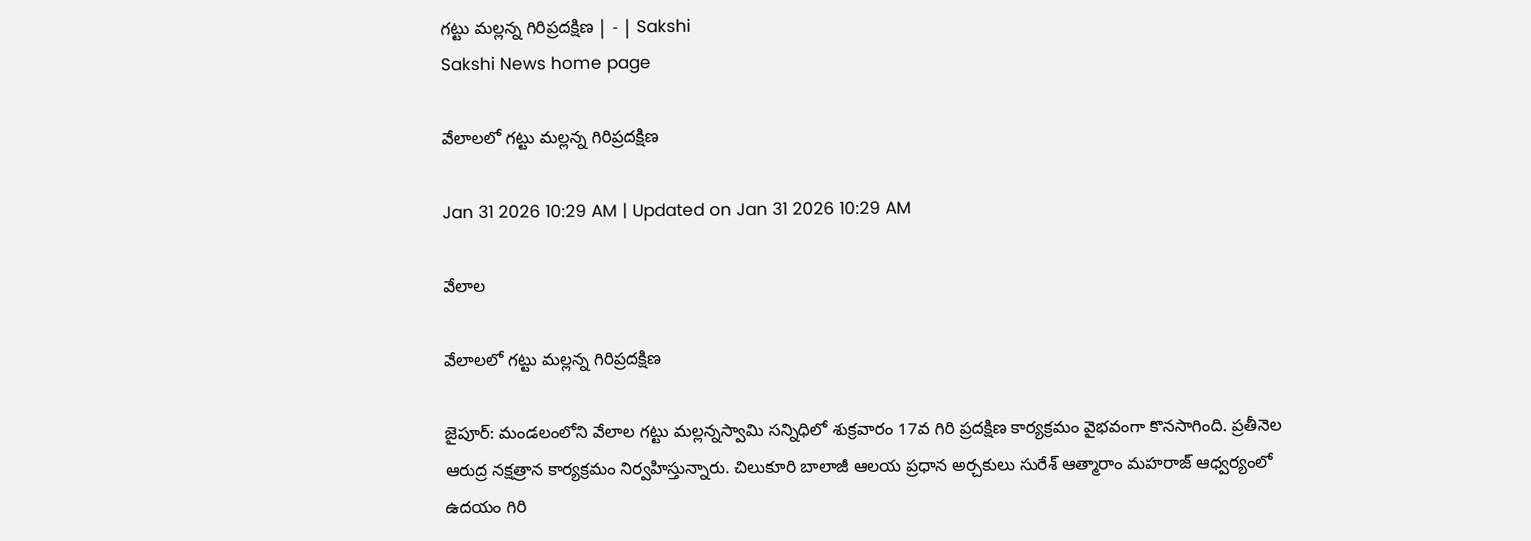గట్టు మల్లన్న గిరిప్రదక్షిణ | - | Sakshi
Sakshi News home page

వేలాలలో గట్టు మల్లన్న గిరిప్రదక్షిణ

Jan 31 2026 10:29 AM | Updated on Jan 31 2026 10:29 AM

వేలాల

వేలాలలో గట్టు మల్లన్న గిరిప్రదక్షిణ

జైపూర్‌: మండలంలోని వేలాల గట్టు మల్లన్నస్వామి సన్నిధిలో శుక్రవారం 17వ గిరి ప్రదక్షిణ కార్యక్రమం వైభవంగా కొనసాగింది. ప్రతీనెల ఆరుద్ర నక్షత్రాన కార్యక్రమం నిర్వహిస్తున్నారు. చిలుకూరి బాలాజీ ఆలయ ప్రధాన అర్చకులు సురేశ్‌ ఆత్మారాం మహరాజ్‌ ఆధ్వర్యంలో ఉదయం గిరి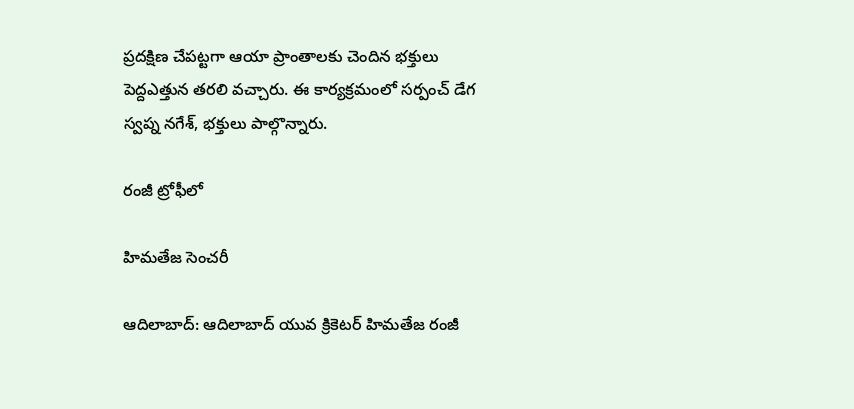ప్రదక్షిణ చేపట్టగా ఆయా ప్రాంతాలకు చెందిన భక్తులు పెద్దఎత్తున తరలి వచ్చారు. ఈ కార్యక్రమంలో సర్పంచ్‌ డేగ స్వప్న నగేశ్‌, భక్తులు పాల్గొన్నారు.

రంజీ ట్రోఫీలో

హిమతేజ సెంచరీ

ఆదిలాబాద్‌: ఆదిలాబాద్‌ యువ క్రికెటర్‌ హిమతేజ రంజీ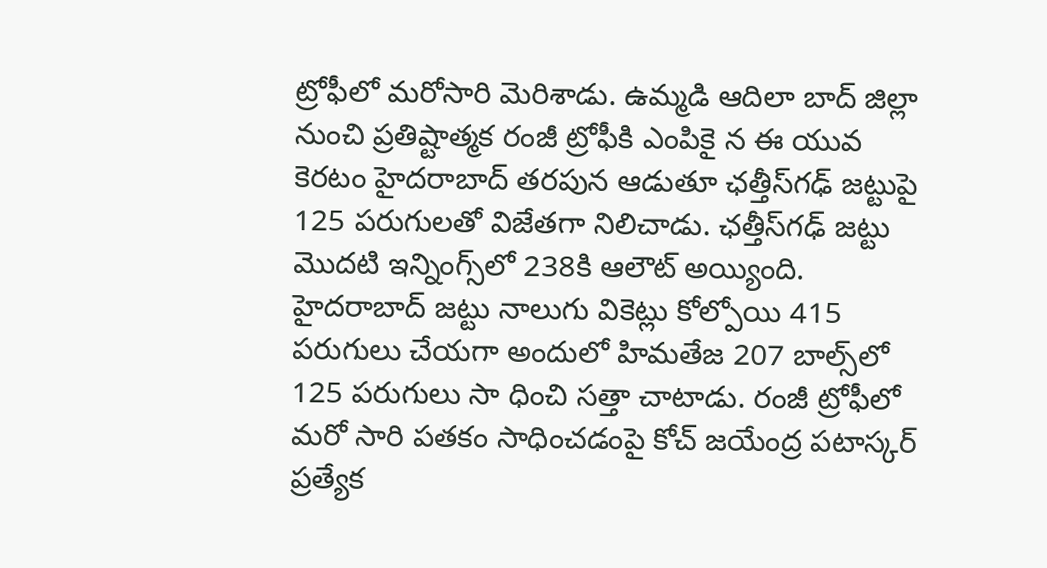ట్రోఫీలో మరోసారి మెరిశాడు. ఉమ్మడి ఆదిలా బాద్‌ జిల్లా నుంచి ప్రతిష్టాత్మక రంజీ ట్రోఫీకి ఎంపికై న ఈ యువ కెరటం హైదరాబాద్‌ తరపున ఆడుతూ ఛత్తీస్‌గఢ్‌ జట్టుపై 125 పరుగులతో విజేతగా నిలిచాడు. ఛత్తీస్‌గఢ్‌ జట్టు మొదటి ఇన్నింగ్స్‌లో 238కి ఆలౌట్‌ అయ్యింది. హైదరాబాద్‌ జట్టు నాలుగు వికెట్లు కోల్పోయి 415 పరుగులు చేయగా అందులో హిమతేజ 207 బాల్స్‌లో 125 పరుగులు సా ధించి సత్తా చాటాడు. రంజీ ట్రోఫీలో మరో సారి పతకం సాధించడంపై కోచ్‌ జయేంద్ర పటాస్కర్‌ ప్రత్యేక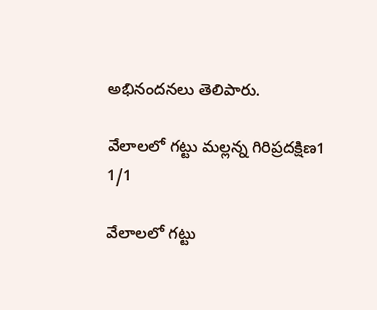అభినందనలు తెలిపారు.

వేలాలలో గట్టు మల్లన్న గిరిప్రదక్షిణ1
1/1

వేలాలలో గట్టు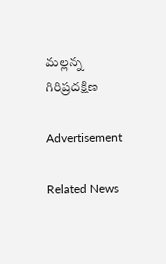మల్లన్న గిరిప్రదక్షిణ

Advertisement

Related News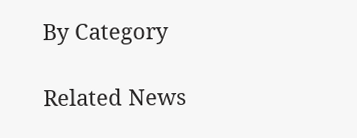By Category

Related News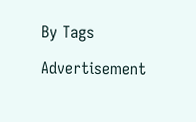By Tags

Advertisement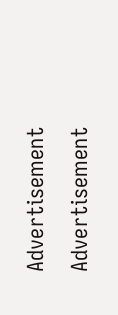Advertisement
Advertisement